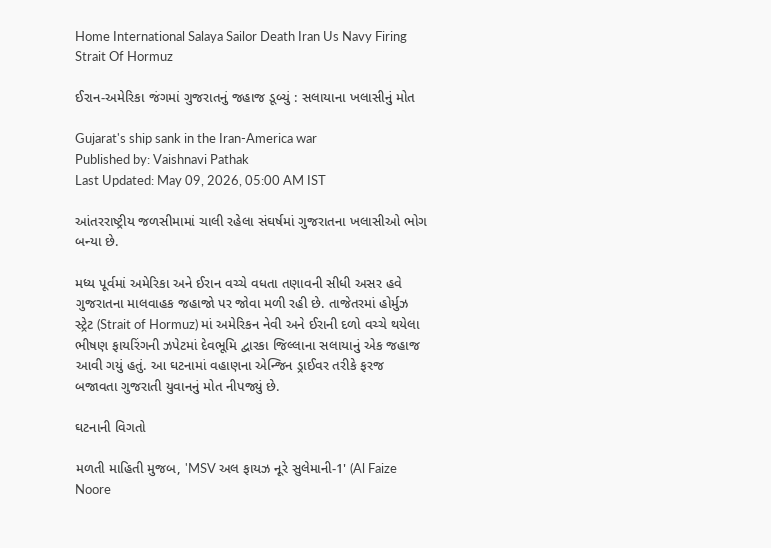Home International Salaya Sailor Death Iran Us Navy Firing Strait Of Hormuz

ઈરાન-અમેરિકા જંગમાં ગુજરાતનું જહાજ ડૂબ્યું : સલાયાના ખલાસીનું મોત

Gujarat's ship sank in the Iran-America war
Published by: Vaishnavi Pathak
Last Updated: May 09, 2026, 05:00 AM IST

આંતરરાષ્ટ્રીય જળસીમામાં ચાલી રહેલા સંઘર્ષમાં ગુજરાતના ખલાસીઓ ભોગ બન્યા છે.

મધ્ય પૂર્વમાં અમેરિકા અને ઈરાન વચ્ચે વધતા તણાવની સીધી અસર હવે ગુજરાતના માલવાહક જહાજો પર જોવા મળી રહી છે. તાજેતરમાં હોર્મુઝ સ્ટ્રેટ (Strait of Hormuz) માં અમેરિકન નેવી અને ઈરાની દળો વચ્ચે થયેલા ભીષણ ફાયરિંગની ઝપેટમાં દેવભૂમિ દ્વારકા જિલ્લાના સલાયાનું એક જહાજ આવી ગયું હતું. આ ઘટનામાં વહાણના એન્જિન ડ્રાઈવર તરીકે ફરજ બજાવતા ગુજરાતી યુવાનનું મોત નીપજ્યું છે.

ઘટનાની વિગતો

મળતી માહિતી મુજબ, 'MSV અલ ફાયઝ નૂરે સુલેમાની-1' (Al Faize Noore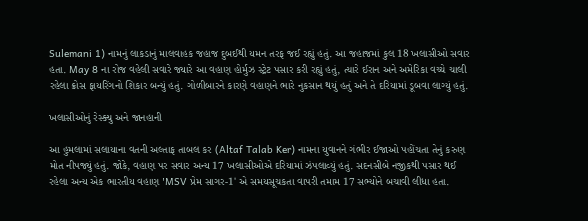Sulemani 1) નામનું લાકડાનું માલવાહક જહાજ દુબઈથી યમન તરફ જઈ રહ્યું હતું. આ જહાજમાં કુલ 18 ખલાસીઓ સવાર હતા. May 8 ના રોજ વહેલી સવારે જ્યારે આ વહાણ હોર્મુઝ સ્ટ્રેટ પસાર કરી રહ્યું હતું, ત્યારે ઈરાન અને અમેરિકા વચ્ચે ચાલી રહેલા ક્રોસ ફાયરિંગનો શિકાર બન્યું હતું. ગોળીબારને કારણે વહાણને ભારે નુકસાન થયું હતું અને તે દરિયામાં ડૂબવા લાગ્યું હતું.

ખલાસીઓનું રેસ્ક્યુ અને જાનહાની

આ હુમલામાં સલાયાના વતની અલ્તાફ તાબલ કર (Altaf Talab Ker) નામના યુવાનને ગંભીર ઈજાઓ પહોંચતા તેનું કરુણ મોત નીપજ્યું હતું. જોકે, વહાણ પર સવાર અન્ય 17 ખલાસીઓએ દરિયામાં ઝંપલાવ્યું હતું. સદનસીબે નજીકથી પસાર થઈ રહેલા અન્ય એક ભારતીય વહાણ 'MSV પ્રેમ સાગર-1' એ સમયસૂચકતા વાપરી તમામ 17 સભ્યોને બચાવી લીધા હતા.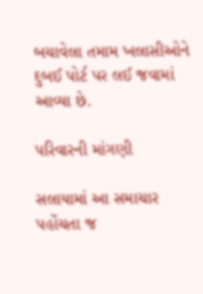બચાવેલા તમામ ખલાસીઓને દુબઈ પોર્ટ પર લઈ જવામાં આવ્યા છે.

પરિવારની માંગણી

સલાયામાં આ સમાચાર પહોંચતા જ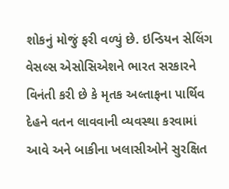શોકનું મોજું ફરી વળ્યું છે. ઇન્ડિયન સેલિંગ વેસલ્સ એસોસિએશને ભારત સરકારને વિનંતી કરી છે કે મૃતક અલ્તાફના પાર્થિવ દેહને વતન લાવવાની વ્યવસ્થા કરવામાં આવે અને બાકીના ખલાસીઓને સુરક્ષિત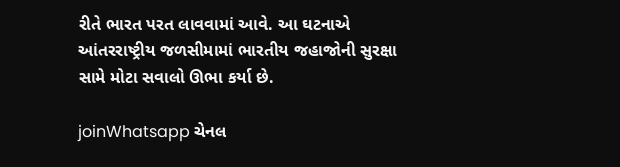રીતે ભારત પરત લાવવામાં આવે. આ ઘટનાએ આંતરરાષ્ટ્રીય જળસીમામાં ભારતીય જહાજોની સુરક્ષા સામે મોટા સવાલો ઊભા કર્યા છે.

joinWhatsapp ચેનલ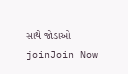સાથે જોડાઓ
joinJoin Now